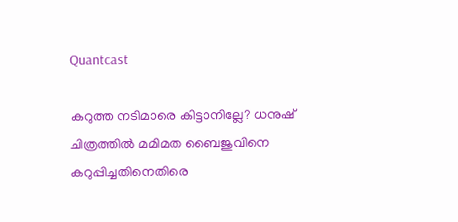Quantcast

കറുത്ത നടിമാരെ കിട്ടാനില്ലേ? ധനുഷ് ചിത്രത്തിൽ മമിമത ബൈജുവിനെ കറുപ്പിച്ചതിനെതിരെ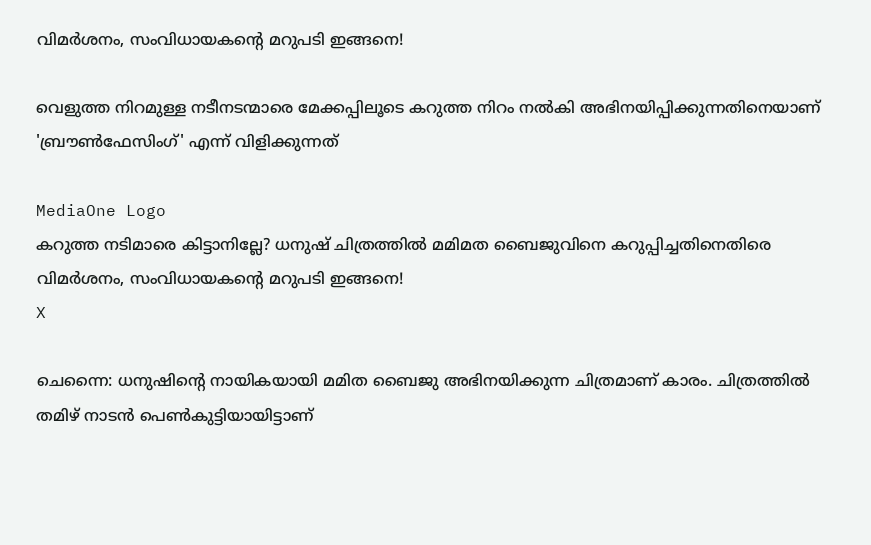വിമര്‍ശനം, സംവിധായകന്‍റെ മറുപടി ഇങ്ങനെ!

വെളുത്ത നിറമുള്ള നടീനടന്മാരെ മേക്കപ്പിലൂടെ കറുത്ത നിറം നൽകി അഭിനയിപ്പിക്കുന്നതിനെയാണ് 'ബ്രൗൺഫേസിംഗ്' എന്ന് വിളിക്കുന്നത്

MediaOne Logo
കറുത്ത നടിമാരെ കിട്ടാനില്ലേ? ധനുഷ് ചിത്രത്തിൽ മമിമത ബൈജുവിനെ കറുപ്പിച്ചതിനെതിരെ വിമര്‍ശനം, സംവിധായകന്‍റെ മറുപടി ഇങ്ങനെ!
X

ചെന്നൈ: ധനുഷിന്‍റെ നായികയായി മമിത ബൈജു അഭിനയിക്കുന്ന ചിത്രമാണ് കാരം. ചിത്രത്തിൽ തമിഴ് നാടൻ പെൺകുട്ടിയായിട്ടാണ്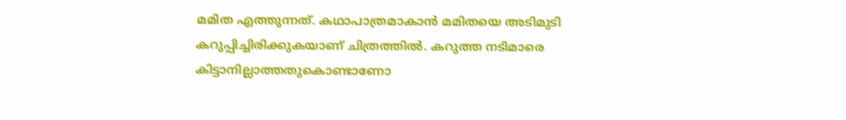മമിത എത്തുന്നത്. കഥാപാത്രമാകാൻ മമിതയെ അടിമുടി കറുപ്പിച്ചിരിക്കുകയാണ് ചിത്രത്തിൽ. കറുത്ത നടിമാരെ കിട്ടാനില്ലാത്തതുകൊണ്ടാണോ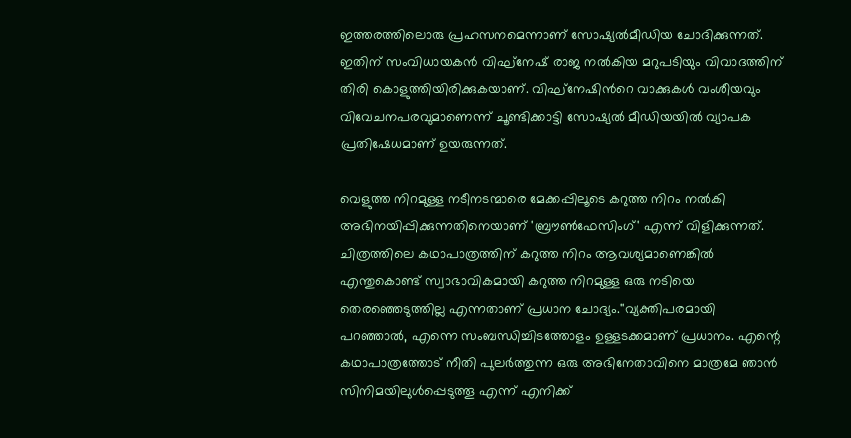ഇത്തരത്തിലൊരു പ്രഹസനമെന്നാണ് സോഷ്യൽമീഡിയ ചോദിക്കുന്നത്. ഇതിന് സംവിധായകൻ വിഘ്‌നേഷ് രാജ നൽകിയ മറുപടിയും വിവാദത്തിന് തിരി കൊളുത്തിയിരിക്കുകയാണ്. വിഘ്‌നേഷിന്‍റെ വാക്കുകൾ വംശീയവും വിവേചനപരവുമാണെന്ന് ചൂണ്ടിക്കാട്ടി സോഷ്യൽ മീഡിയയിൽ വ്യാപക പ്രതിഷേധമാണ് ഉയരുന്നത്.

വെളുത്ത നിറമുള്ള നടീനടന്മാരെ മേക്കപ്പിലൂടെ കറുത്ത നിറം നൽകി അഭിനയിപ്പിക്കുന്നതിനെയാണ് 'ബ്രൗൺഫേസിംഗ്' എന്ന് വിളിക്കുന്നത്. ചിത്രത്തിലെ കഥാപാത്രത്തിന് കറുത്ത നിറം ആവശ്യമാണെങ്കിൽ എന്തുകൊണ്ട് സ്വാഭാവികമായി കറുത്ത നിറമുള്ള ഒരു നടിയെ തെരഞ്ഞെടുത്തില്ല എന്നതാണ് പ്രധാന ചോദ്യം.''വ്യക്തിപരമായി പറഞ്ഞാൽ, എന്നെ സംബന്ധിച്ചിടത്തോളം ഉള്ളടക്കമാണ് പ്രധാനം. എന്റെ കഥാപാത്രത്തോട് നീതി പുലർത്തുന്ന ഒരു അഭിനേതാവിനെ മാത്രമേ ഞാൻ സിനിമയിലുൾപ്പെടുത്തൂ എന്ന് എനിക്ക്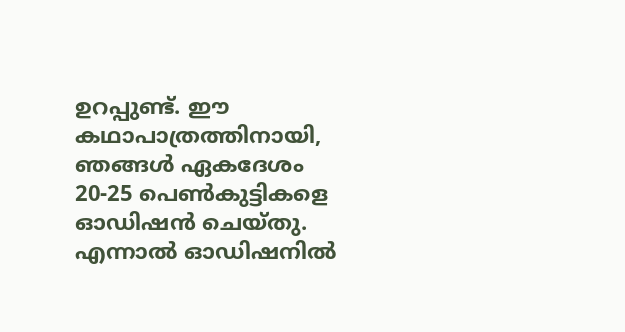ഉറപ്പുണ്ട്. ഈ കഥാപാത്രത്തിനായി, ഞങ്ങൾ ഏകദേശം 20-25 പെൺകുട്ടികളെ ഓഡിഷൻ ചെയ്തു. എന്നാൽ ഓഡിഷനിൽ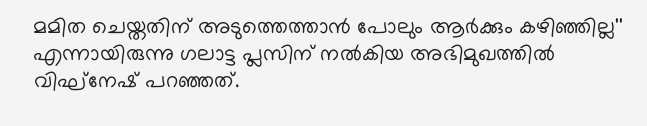മമിത ചെയ്തതിന് അടുത്തെത്താൻ പോലും ആർക്കും കഴിഞ്ഞില്ല'' എന്നായിരുന്നു ഗലാട്ട പ്ലസിന് നൽകിയ അഭിമുഖത്തിൽ വിഘ്നേഷ് പറഞ്ഞത്.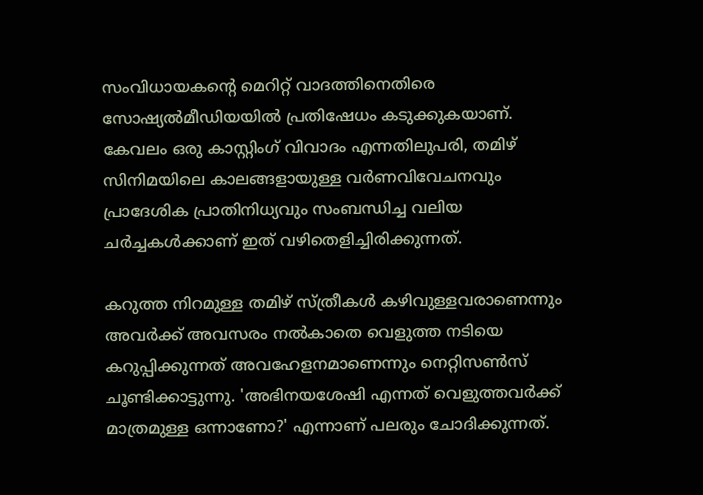സംവിധായകന്‍റെ മെറിറ്റ് വാദത്തിനെതിരെ സോഷ്യൽമീഡിയയിൽ പ്രതിഷേധം കടുക്കുകയാണ്. കേവലം ഒരു കാസ്റ്റിംഗ് വിവാദം എന്നതിലുപരി, തമിഴ് സിനിമയിലെ കാലങ്ങളായുള്ള വർണവിവേചനവും പ്രാദേശിക പ്രാതിനിധ്യവും സംബന്ധിച്ച വലിയ ചർച്ചകൾക്കാണ് ഇത് വഴിതെളിച്ചിരിക്കുന്നത്.

കറുത്ത നിറമുള്ള തമിഴ് സ്ത്രീകൾ കഴിവുള്ളവരാണെന്നും അവർക്ക് അവസരം നൽകാതെ വെളുത്ത നടിയെ കറുപ്പിക്കുന്നത് അവഹേളനമാണെന്നും നെറ്റിസൺസ് ചൂണ്ടിക്കാട്ടുന്നു. 'അഭിനയശേഷി എന്നത് വെളുത്തവർക്ക് മാത്രമുള്ള ഒന്നാണോ?' എന്നാണ് പലരും ചോദിക്കുന്നത്.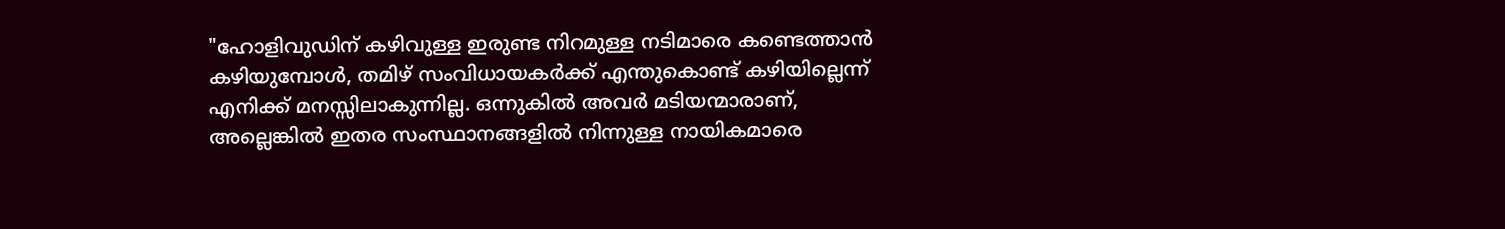"ഹോളിവുഡിന് കഴിവുള്ള ഇരുണ്ട നിറമുള്ള നടിമാരെ കണ്ടെത്താൻ കഴിയുമ്പോൾ, തമിഴ് സംവിധായകർക്ക് എന്തുകൊണ്ട് കഴിയില്ലെന്ന് എനിക്ക് മനസ്സിലാകുന്നില്ല. ഒന്നുകിൽ അവർ മടിയന്മാരാണ്, അല്ലെങ്കിൽ ഇതര സംസ്ഥാനങ്ങളിൽ നിന്നുള്ള നായികമാരെ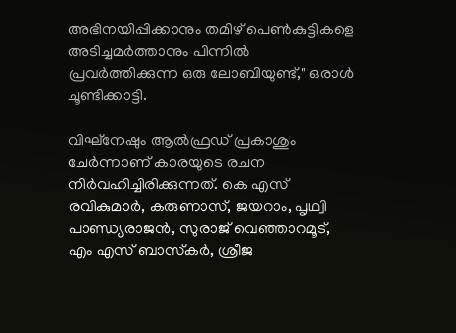അഭിനയിപ്പിക്കാനും തമിഴ് പെൺകുട്ടികളെ അടിച്ചമർത്താനും പിന്നിൽ പ്രവർത്തിക്കുന്ന ഒരു ലോബിയുണ്ട്," ഒരാൾ ചൂണ്ടിക്കാട്ടി.

വിഘ്നേഷും ആൽഫ്രഡ് പ്രകാശും ചേര്‍ന്നാണ് കാരയുടെ രചന നിര്‍വഹിച്ചിരിക്കുന്നത്. കെ എസ് രവികുമാർ, കരുണാസ്, ജയറാം, പൃഥ്വി പാണ്ഡ്യരാജൻ, സുരാജ് വെഞ്ഞാറമൂട്, എം എസ് ബാസ്‌കർ, ശ്രീജ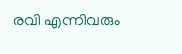രവി എന്നിവരും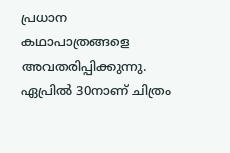പ്രധാന കഥാപാത്രങ്ങളെ അവതരിപ്പിക്കുന്നു. ഏപ്രിൽ 30നാണ് ചിത്രം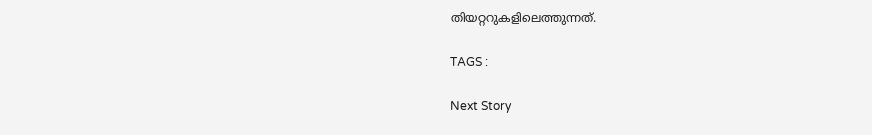തിയറ്ററുകളിലെത്തുന്നത്.

TAGS :

Next Story